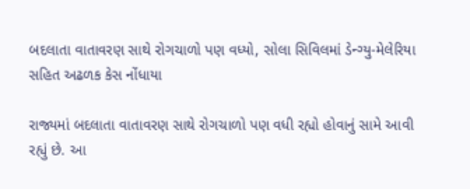બદલાતા વાતાવરણ સાથે રોગચાળો પણ વધ્યો, સોલા સિવિલમાં ડેન્ગ્યુ-મેલેરિયા સહિત અઢળક કેસ નોંધાયા

રાજ્યમાં બદલાતા વાતાવરણ સાથે રોગચાળો પણ વધી રહ્યો હોવાનું સામે આવી રહ્યું છે. આ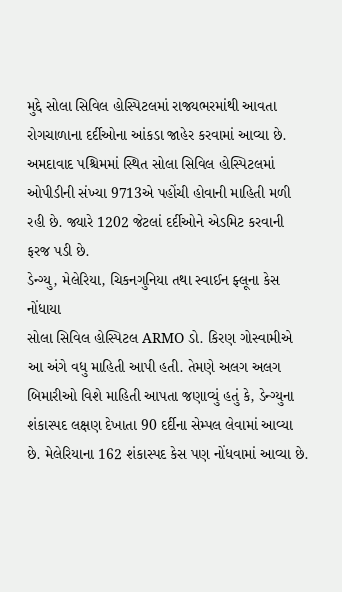મુદ્દે સોલા સિવિલ હોસ્પિટલમાં રાજ્યભરમાંથી આવતા રોગચાળાના દર્દીઓના આંકડા જાહેર કરવામાં આવ્યા છે. અમદાવાદ પશ્ચિમમાં સ્થિત સોલા સિવિલ હોસ્પિટલમાં ઓપીડીની સંખ્યા 9713એ પહોંચી હોવાની માહિતી મળી રહી છે. જ્યારે 1202 જેટલાં દર્દીઓને એડમિટ કરવાની ફરજ પડી છે.
ડેન્ગ્યુ, મેલેરિયા, ચિકનગુનિયા તથા સ્વાઈન ફ્લૂના કેસ નોંધાયા
સોલા સિવિલ હોસ્પિટલ ARMO ડો. કિરણ ગોસ્વામીએ આ અંગે વધુ માહિતી આપી હતી. તેમણે અલગ અલગ બિમારીઓ વિશે માહિતી આપતા જણાવ્યું હતું કે, ડેન્ગ્યુના શંકાસ્પદ લક્ષણ દેખાતા 90 દર્દીના સેમ્પલ લેવામાં આવ્યા છે. મેલેરિયાના 162 શંકાસ્પદ કેસ પણ નોંધવામાં આવ્યા છે.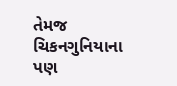તેમજ ચિકનગુનિયાના પણ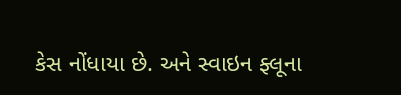કેસ નોંધાયા છે. અને સ્વાઇન ફ્લૂના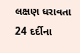લક્ષણ ધરાવતા 24 દર્દીના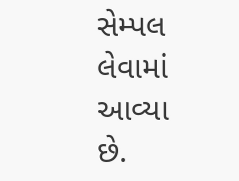સેમ્પલ લેવામાં આવ્યા છે.